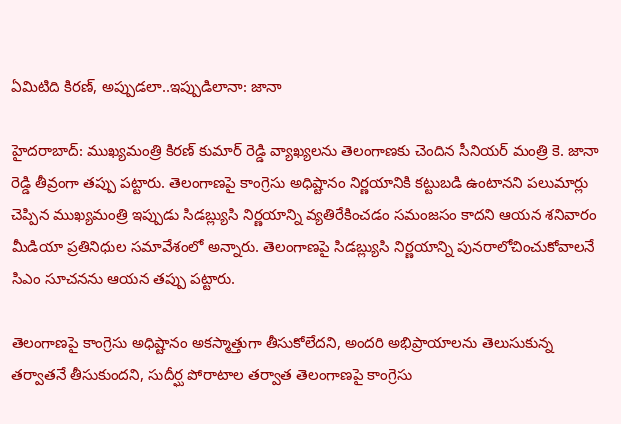ఏమిటిది కిరణ్, అప్పుడలా..ఇప్పుడిలానా: జానా

హైదరాబాద్: ముఖ్యమంత్రి కిరణ్ కుమార్ రెడ్డి వ్యాఖ్యలను తెలంగాణకు చెందిన సీనియర్ మంత్రి కె. జానా రెడ్డి తీవ్రంగా తప్పు పట్టారు. తెలంగాణపై కాంగ్రెసు అధిష్టానం నిర్ణయానికి కట్టుబడి ఉంటానని పలుమార్లు చెప్పిన ముఖ్యమంత్రి ఇప్పుడు సిడబ్ల్యుసి నిర్ణయాన్ని వ్యతిరేకించడం సమంజసం కాదని ఆయన శనివారం మీడియా ప్రతినిధుల సమావేశంలో అన్నారు. తెలంగాణపై సిడబ్ల్యుసి నిర్ణయాన్ని పునరాలోచించుకోవాలనే సిఎం సూచనను ఆయన తప్పు పట్టారు.

తెలంగాణపై కాంగ్రెసు అధిష్టానం అకస్మాత్తుగా తీసుకోలేదని, అందరి అభిప్రాయాలను తెలుసుకున్న తర్వాతనే తీసుకుందని, సుదీర్ఘ పోరాటాల తర్వాత తెలంగాణపై కాంగ్రెసు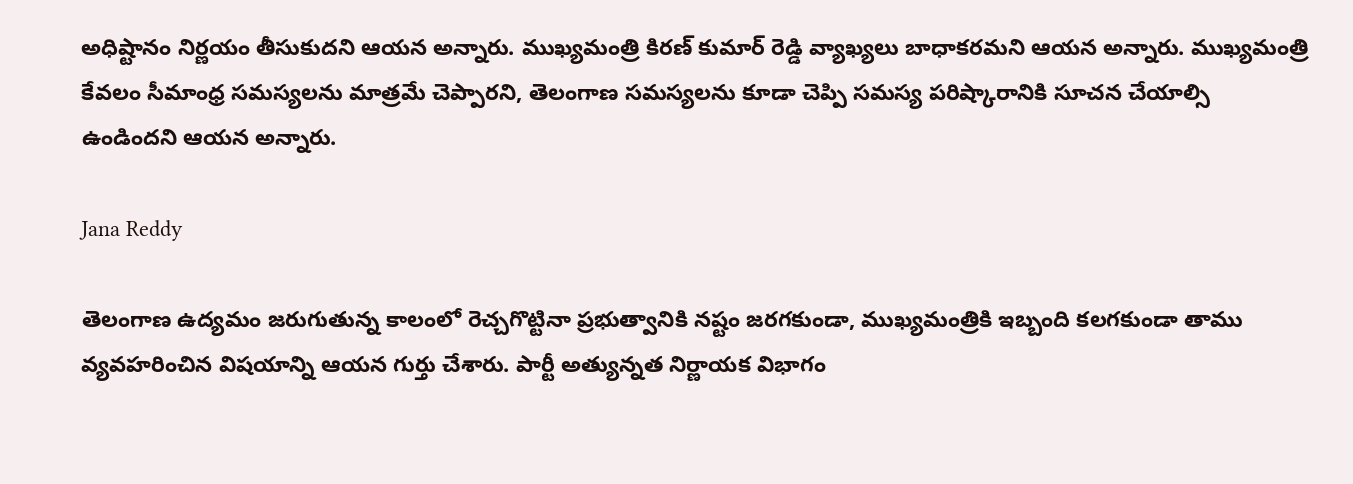అధిష్టానం నిర్ణయం తీసుకుదని ఆయన అన్నారు. ముఖ్యమంత్రి కిరణ్ కుమార్ రెడ్డి వ్యాఖ్యలు బాధాకరమని ఆయన అన్నారు. ముఖ్యమంత్రి కేవలం సీమాంధ్ర సమస్యలను మాత్రమే చెప్పారని, తెలంగాణ సమస్యలను కూడా చెప్పి సమస్య పరిష్కారానికి సూచన చేయాల్సి ఉండిందని ఆయన అన్నారు.

Jana Reddy

తెలంగాణ ఉద్యమం జరుగుతున్న కాలంలో రెచ్చగొట్టినా ప్రభుత్వానికి నష్టం జరగకుండా, ముఖ్యమంత్రికి ఇబ్బంది కలగకుండా తాము వ్యవహరించిన విషయాన్ని ఆయన గుర్తు చేశారు. పార్టీ అత్యున్నత నిర్ణాయక విభాగం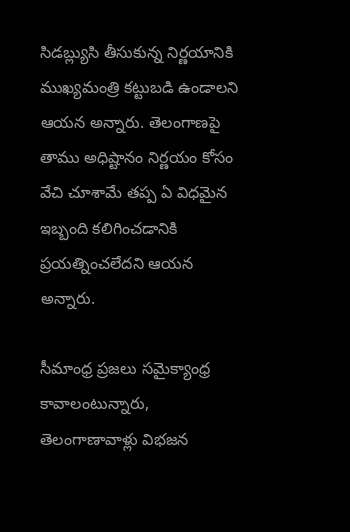సిడబ్ల్యుసి తీసుకున్న నిర్ణయానికి ముఖ్యమంత్రి కట్టుబడి ఉండాలని ఆయన అన్నారు. తెలంగాణపై తాము అధిష్టానం నిర్ణయం కోసం వేచి చూశామే తప్ప ఏ విధమైన ఇబ్బంది కలిగించడానికి ప్రయత్నించలేదని ఆయన అన్నారు.

సీమాంధ్ర ప్రజలు సమైక్యాంధ్ర కావాలంటున్నారు, తెలంగాణావాళ్లు విభజన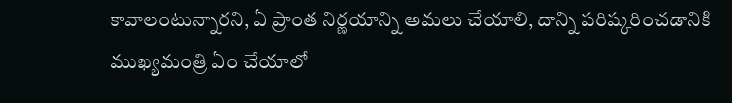కావాలంటున్నారని, ఏ ప్రాంత నిర్ణయాన్ని అమలు చేయాలి, దాన్ని పరిష్కరించడానికి ముఖ్యమంత్రి ఏం చేయాలో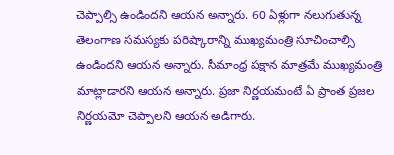చెప్పాల్సి ఉండిందని ఆయన అన్నారు. 60 ఏళ్లుగా నలుగుతున్న తెలంగాణ సమస్యకు పరిష్కారాన్ని ముఖ్యమంత్రి సూచించాల్సి ఉండిందని ఆయన అన్నారు. సీమాంధ్ర పక్షాన మాత్రమే ముఖ్యమంత్రి మాట్లాడారని ఆయన అన్నారు. ప్రజా నిర్ణయమంటే ఏ ప్రాంత ప్రజల నిర్ణయమో చెప్పాలని ఆయన అడిగారు.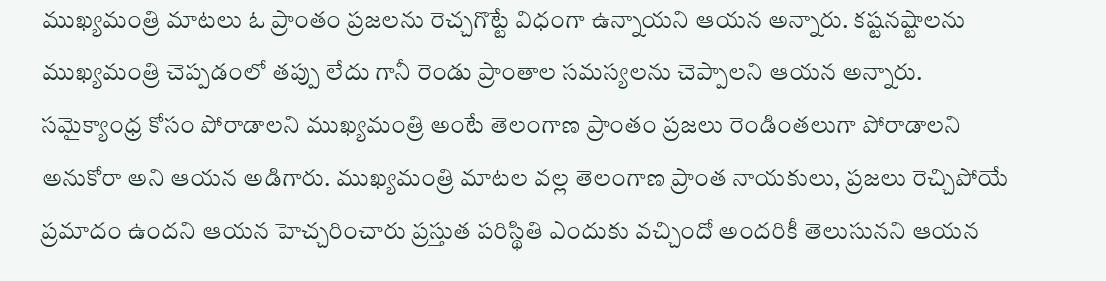ముఖ్యమంత్రి మాటలు ఓ ప్రాంతం ప్రజలను రెచ్చగొట్టే విధంగా ఉన్నాయని ఆయన అన్నారు. కష్టనష్టాలను ముఖ్యమంత్రి చెప్పడంలో తప్పు లేదు గానీ రెండు ప్రాంతాల సమస్యలను చెప్పాలని ఆయన అన్నారు. సమైక్యాంధ్ర కోసం పోరాడాలని ముఖ్యమంత్రి అంటే తెలంగాణ ప్రాంతం ప్రజలు రెండింతలుగా పోరాడాలని అనుకోరా అని ఆయన అడిగారు. ముఖ్యమంత్రి మాటల వల్ల తెలంగాణ ప్రాంత నాయకులు, ప్రజలు రెచ్చిపోయే ప్రమాదం ఉందని ఆయన హెచ్చరించారు ప్రస్తుత పరిస్థితి ఎందుకు వచ్చిందో అందరికీ తెలుసునని ఆయన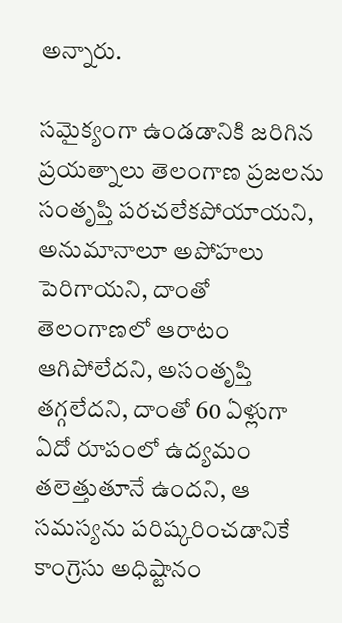అన్నారు.

సమైక్యంగా ఉండడానికి జరిగిన ప్రయత్నాలు తెలంగాణ ప్రజలను సంతృప్తి పరచలేకపోయాయని, అనుమానాలూ అపోహలు పెరిగాయని, దాంతో తెలంగాణలో ఆరాటం ఆగిపోలేదని, అసంతృప్తి తగ్గలేదని, దాంతో 60 ఏళ్లుగా ఏదో రూపంలో ఉద్యమం తలెత్తుతూనే ఉందని, ఆ సమస్యను పరిష్కరించడానికే కాంగ్రెసు అధిష్టానం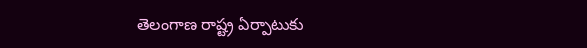తెలంగాణ రాష్ట్ర ఏర్పాటుకు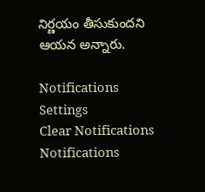నిర్ణయం తీసుకుందని ఆయన అన్నారు.

Notifications
Settings
Clear Notifications
Notifications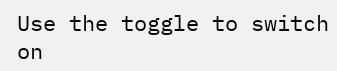Use the toggle to switch on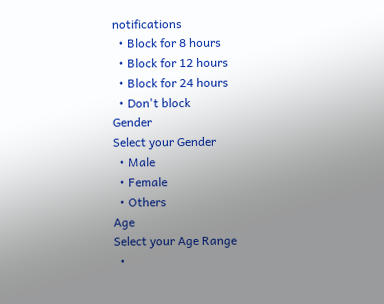notifications
  • Block for 8 hours
  • Block for 12 hours
  • Block for 24 hours
  • Don't block
Gender
Select your Gender
  • Male
  • Female
  • Others
Age
Select your Age Range
  •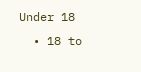Under 18
  • 18 to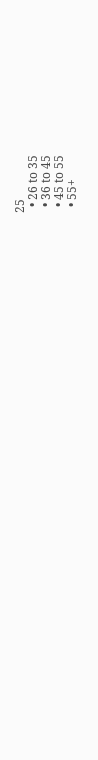25
  • 26 to 35
  • 36 to 45
  • 45 to 55
  • 55+